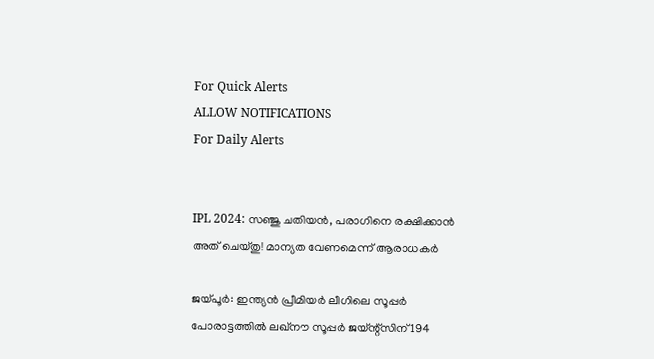For Quick Alerts
ALLOW NOTIFICATIONS
For Daily Alerts


IPL 2024: സഞ്ജു ചതിയന്‍, പരാഗിനെ രക്ഷിക്കാന്‍ അത് ചെയ്തു! മാന്യത വേണമെന്ന് ആരാധകര്‍

ജയ്പൂര്‍: ഇന്ത്യന്‍ പ്രീമിയര്‍ ലീഗിലെ സൂപ്പര്‍ പോരാട്ടത്തില്‍ ലഖ്‌നൗ സൂപ്പര്‍ ജയ്ന്റ്‌സിന് 194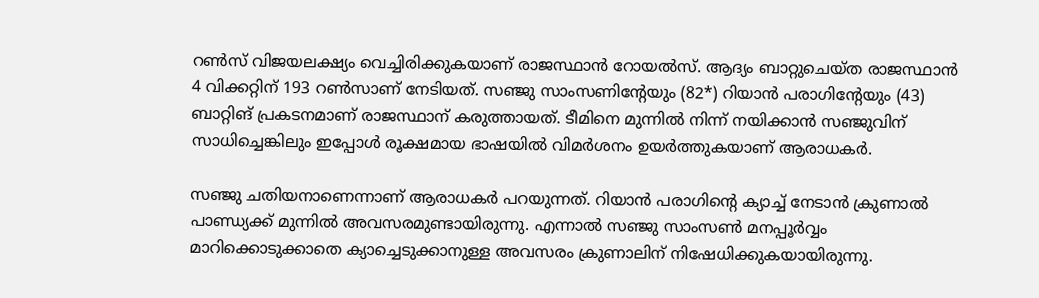റണ്‍സ് വിജയലക്ഷ്യം വെച്ചിരിക്കുകയാണ് രാജസ്ഥാന്‍ റോയല്‍സ്. ആദ്യം ബാറ്റുചെയ്ത രാജസ്ഥാന്‍ 4 വിക്കറ്റിന് 193 റണ്‍സാണ് നേടിയത്. സഞ്ജു സാംസണിന്റേയും (82*) റിയാന്‍ പരാഗിന്റേയും (43) ബാറ്റിങ് പ്രകടനമാണ് രാജസ്ഥാന് കരുത്തായത്. ടീമിനെ മുന്നില്‍ നിന്ന് നയിക്കാന്‍ സഞ്ജുവിന് സാധിച്ചെങ്കിലും ഇപ്പോള്‍ രൂക്ഷമായ ഭാഷയില്‍ വിമര്‍ശനം ഉയര്‍ത്തുകയാണ് ആരാധകര്‍.

സഞ്ജു ചതിയനാണെന്നാണ് ആരാധകര്‍ പറയുന്നത്. റിയാന്‍ പരാഗിന്റെ ക്യാച്ച് നേടാന്‍ ക്രുണാല്‍ പാണ്ഡ്യക്ക് മുന്നില്‍ അവസരമുണ്ടായിരുന്നു. എന്നാല്‍ സഞ്ജു സാംസണ്‍ മനപ്പൂര്‍വ്വം മാറിക്കൊടുക്കാതെ ക്യാച്ചെടുക്കാനുള്ള അവസരം ക്രുണാലിന് നിഷേധിക്കുകയായിരുന്നു.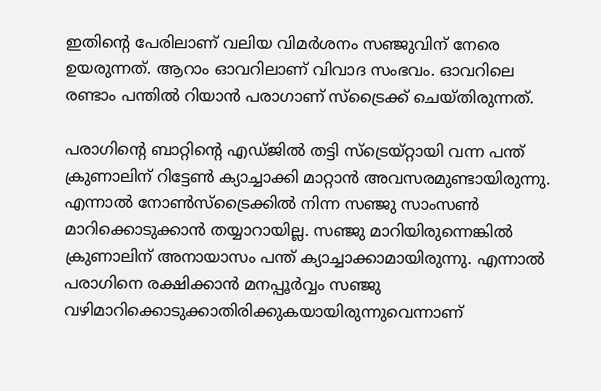ഇതിന്റെ പേരിലാണ് വലിയ വിമര്‍ശനം സഞ്ജുവിന് നേരെ ഉയരുന്നത്. ആറാം ഓവറിലാണ് വിവാദ സംഭവം. ഓവറിലെ രണ്ടാം പന്തില്‍ റിയാന്‍ പരാഗാണ് സ്‌ട്രൈക്ക് ചെയ്തിരുന്നത്.

പരാഗിന്റെ ബാറ്റിന്റെ എഡ്ജില്‍ തട്ടി സ്‌ട്രെയ്റ്റായി വന്ന പന്ത് ക്രുണാലിന് റിട്ടേണ്‍ ക്യാച്ചാക്കി മാറ്റാന്‍ അവസരമുണ്ടായിരുന്നു. എന്നാല്‍ നോണ്‍സ്‌ട്രൈക്കില്‍ നിന്ന സഞ്ജു സാംസണ്‍ മാറിക്കൊടുക്കാന്‍ തയ്യാറായില്ല. സഞ്ജു മാറിയിരുന്നെങ്കില്‍ ക്രുണാലിന് അനായാസം പന്ത് ക്യാച്ചാക്കാമായിരുന്നു. എന്നാല്‍ പരാഗിനെ രക്ഷിക്കാന്‍ മനപ്പൂര്‍വ്വം സഞ്ജു വഴിമാറിക്കൊടുക്കാതിരിക്കുകയായിരുന്നുവെന്നാണ്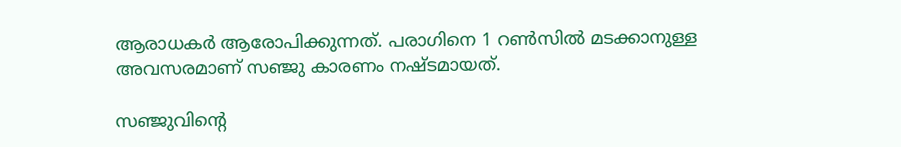ആരാധകര്‍ ആരോപിക്കുന്നത്. പരാഗിനെ 1 റണ്‍സില്‍ മടക്കാനുള്ള അവസരമാണ് സഞ്ജു കാരണം നഷ്ടമായത്.

സഞ്ജുവിന്റെ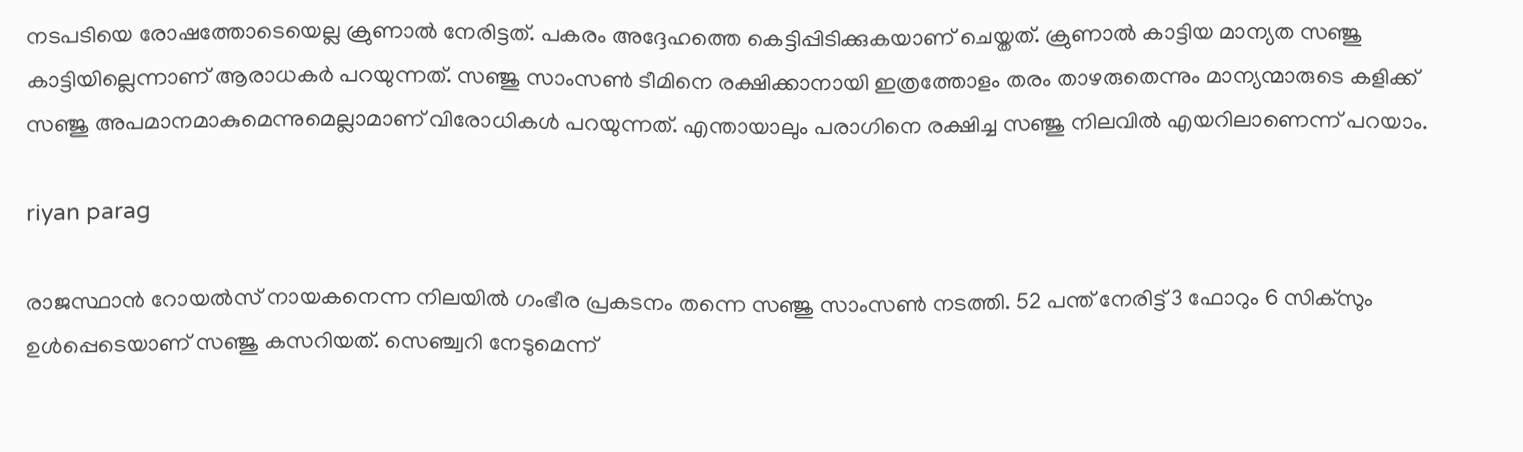നടപടിയെ രോഷത്തോടെയെല്ല ക്രുണാല്‍ നേരിട്ടത്. പകരം അദ്ദേഹത്തെ കെട്ടിപ്പിടിക്കുകയാണ് ചെയ്തത്. ക്രുണാല്‍ കാട്ടിയ മാന്യത സഞ്ജു കാട്ടിയില്ലെന്നാണ് ആരാധകര്‍ പറയുന്നത്. സഞ്ജു സാംസണ്‍ ടീമിനെ രക്ഷിക്കാനായി ഇത്രത്തോളം തരം താഴരുതെന്നും മാന്യന്മാരുടെ കളിക്ക് സഞ്ജു അപമാനമാകുമെന്നുമെല്ലാമാണ് വിരോധികള്‍ പറയുന്നത്. എന്തായാലും പരാഗിനെ രക്ഷിച്ച സഞ്ജു നിലവില്‍ എയറിലാണെന്ന് പറയാം.

riyan parag

രാജസ്ഥാന്‍ റോയല്‍സ് നായകനെന്ന നിലയില്‍ ഗംഭീര പ്രകടനം തന്നെ സഞ്ജു സാംസണ്‍ നടത്തി. 52 പന്ത് നേരിട്ട് 3 ഫോറും 6 സിക്‌സും ഉള്‍പ്പെടെയാണ് സഞ്ജു കസറിയത്. സെഞ്ച്വറി നേടുമെന്ന്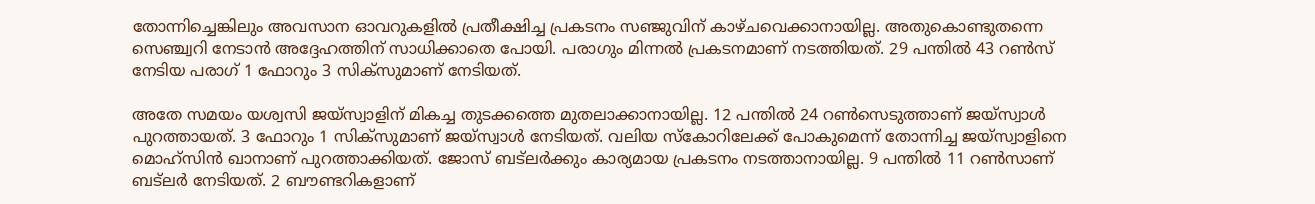തോന്നിച്ചെങ്കിലും അവസാന ഓവറുകളില്‍ പ്രതീക്ഷിച്ച പ്രകടനം സഞ്ജുവിന് കാഴ്ചവെക്കാനായില്ല. അതുകൊണ്ടുതന്നെ സെഞ്ച്വറി നേടാന്‍ അദ്ദേഹത്തിന് സാധിക്കാതെ പോയി. പരാഗും മിന്നല്‍ പ്രകടനമാണ് നടത്തിയത്. 29 പന്തില്‍ 43 റണ്‍സ് നേടിയ പരാഗ് 1 ഫോറും 3 സിക്‌സുമാണ് നേടിയത്.

അതേ സമയം യശ്വസി ജയ്‌സ്വാളിന് മികച്ച തുടക്കത്തെ മുതലാക്കാനായില്ല. 12 പന്തില്‍ 24 റണ്‍സെടുത്താണ് ജയ്‌സ്വാള്‍ പുറത്തായത്. 3 ഫോറും 1 സിക്‌സുമാണ് ജയ്‌സ്വാള്‍ നേടിയത്. വലിയ സ്‌കോറിലേക്ക് പോകുമെന്ന് തോന്നിച്ച ജയ്‌സ്വാളിനെ മൊഹ്‌സിന്‍ ഖാനാണ് പുറത്താക്കിയത്. ജോസ് ബട്‌ലര്‍ക്കും കാര്യമായ പ്രകടനം നടത്താനായില്ല. 9 പന്തില്‍ 11 റണ്‍സാണ് ബട്‌ലര്‍ നേടിയത്. 2 ബൗണ്ടറികളാണ്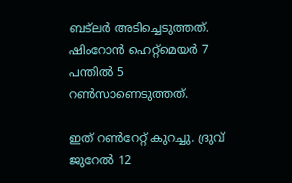ബട്‌ലര്‍ അടിച്ചെടുത്തത്. ഷിംറോന്‍ ഹെറ്റ്‌മെയര്‍ 7 പന്തില്‍ 5 റണ്‍സാണെടുത്തത്.

ഇത് റണ്‍റേറ്റ് കുറച്ചു. ദ്രുവ് ജുറേല്‍ 12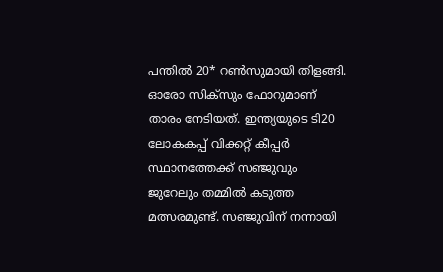പന്തില്‍ 20* റണ്‍സുമായി തിളങ്ങി. ഓരോ സിക്‌സും ഫോറുമാണ് താരം നേടിയത്. ഇന്ത്യയുടെ ടി20 ലോകകപ്പ് വിക്കറ്റ് കീപ്പര്‍ സ്ഥാനത്തേക്ക് സഞ്ജുവും ജുറേലും തമ്മില്‍ കടുത്ത മത്സരമുണ്ട്. സഞ്ജുവിന് നന്നായി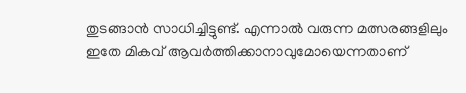തുടങ്ങാന്‍ സാധിച്ചിട്ടുണ്ട്. എന്നാല്‍ വരുന്ന മത്സരങ്ങളിലും ഇതേ മികവ് ആവര്‍ത്തിക്കാനാവുമോയെന്നതാണ്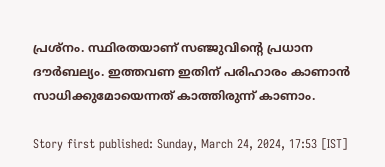പ്രശ്‌നം. സ്ഥിരതയാണ് സഞ്ജുവിന്റെ പ്രധാന ദൗര്‍ബല്യം. ഇത്തവണ ഇതിന് പരിഹാരം കാണാന്‍ സാധിക്കുമോയെന്നത് കാത്തിരുന്ന് കാണാം.

Story first published: Sunday, March 24, 2024, 17:53 [IST]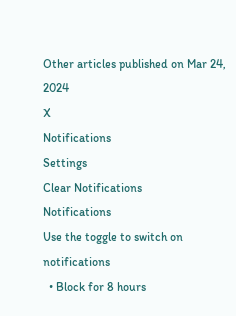Other articles published on Mar 24, 2024
X
Notifications
Settings
Clear Notifications
Notifications
Use the toggle to switch on notifications
  • Block for 8 hours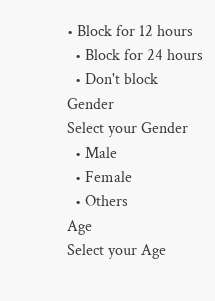• Block for 12 hours
  • Block for 24 hours
  • Don't block
Gender
Select your Gender
  • Male
  • Female
  • Others
Age
Select your Age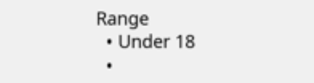Range
  • Under 18
  •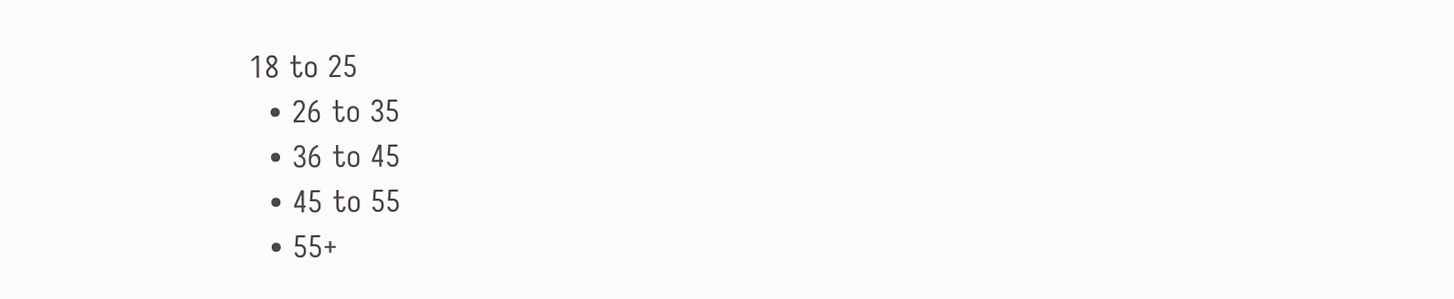18 to 25
  • 26 to 35
  • 36 to 45
  • 45 to 55
  • 55+